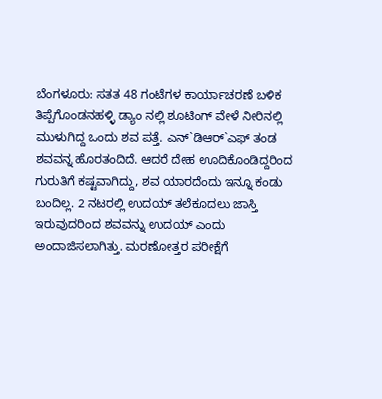ಬೆಂಗಳೂರು: ಸತತ 48 ಗಂಟೆಗಳ ಕಾರ್ಯಾಚರಣೆ ಬಳಿಕ ತಿಪ್ಪೆಗೊಂಡನಹಳ್ಳಿ ಡ್ಯಾಂ ನಲ್ಲಿ ಶೂಟಿಂಗ್ ವೇಳೆ ನೀರಿನಲ್ಲಿ ಮುಳುಗಿದ್ದ ಒಂದು ಶವ ಪತ್ತೆ. ಎನ್`ಡಿಆರ್`ಎಫ್ ತಂಡ ಶವವನ್ನ ಹೊರತಂದಿದೆ. ಆದರೆ ದೇಹ ಊದಿಕೊಂಡಿದ್ದರಿಂದ ಗುರುತಿಗೆ ಕಷ್ಟವಾಗಿದ್ದು, ಶವ ಯಾರದೆಂದು ಇನ್ನೂ ಕಂಡು ಬಂದಿಲ್ಲ. 2 ನಟರಲ್ಲಿ ಉದಯ್ ತಲೆಕೂದಲು ಜಾಸ್ತಿ ಇರುವುದರಿಂದ ಶವವನ್ನು ಉದಯ್ ಎಂದು ಅಂದಾಜಿಸಲಾಗಿತ್ತು. ಮರಣೋತ್ತರ ಪರೀಕ್ಷೆಗೆ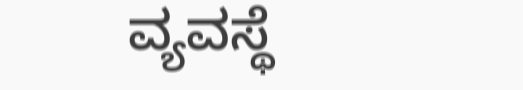ವ್ಯವಸ್ಥೆ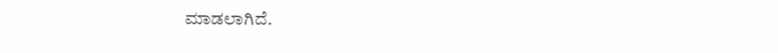ಮಾಡಲಾಗಿದೆ.